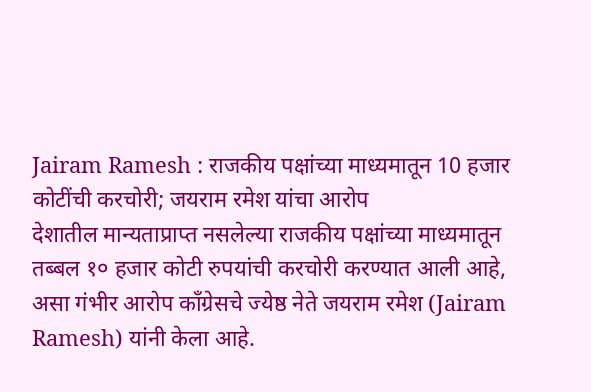Jairam Ramesh : राजकीय पक्षांच्या माध्यमातून 10 हजार कोटींची करचोरी; जयराम रमेश यांचा आरोप
देशातील मान्यताप्राप्त नसलेल्या राजकीय पक्षांच्या माध्यमातून तब्बल १० हजार कोटी रुपयांची करचोरी करण्यात आली आहे, असा गंभीर आरोप कॉंग्रेसचे ज्येष्ठ नेते जयराम रमेश (Jairam Ramesh) यांनी केला आहे.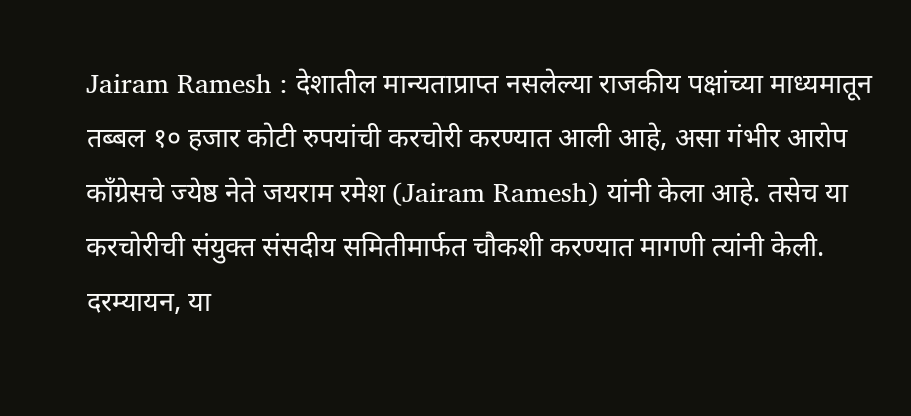Jairam Ramesh : देशातील मान्यताप्राप्त नसलेल्या राजकीय पक्षांच्या माध्यमातून तब्बल १० हजार कोटी रुपयांची करचोरी करण्यात आली आहे, असा गंभीर आरोप कॉंग्रेसचे ज्येष्ठ नेते जयराम रमेश (Jairam Ramesh) यांनी केला आहे. तसेच या करचोरीची संयुक्त संसदीय समितीमार्फत चौकशी करण्यात मागणी त्यांनी केली. दरम्यायन, या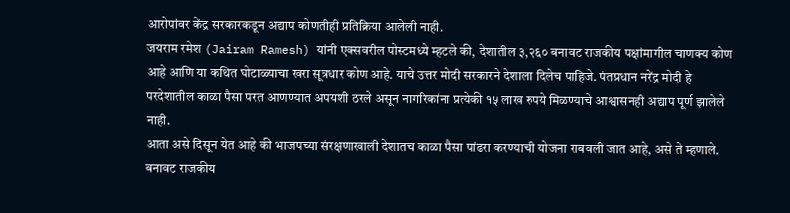आरोपांवर केंद्र सरकारकडून अद्याप कोणतीही प्रतिक्रिया आलेली नाही.
जयराम रमेश (Jairam Ramesh) यांनी एक्सवरील पोस्टमध्ये म्हटले की, देशातील ३,२६० बनावट राजकीय पक्षांमागील चाणक्य कोण आहे आणि या कथित घोटाळ्याचा खरा सूत्रधार कोण आहे. याचे उत्तर मोदी सरकारने देशाला दिलेच पाहिजे. पंतप्रधान नरेंद्र मोदी हे परदेशातील काळा पैसा परत आणण्यात अपयशी ठरले असून नागरिकांना प्रत्येकी १५ लाख रुपये मिळण्याचे आश्वासनही अद्याप पूर्ण झालेले नाही.
आता असे दिसून येत आहे की भाजपच्या संरक्षणाखाली देशातच काळा पैसा पांढरा करण्याची योजना राबवली जात आहे, असे ते म्हणाले. बनावट राजकीय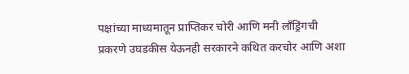पक्षांच्या माध्यमातून प्राप्तिकर चोरी आणि मनी लाँड्रिंगची प्रकरणे उघडकीस येऊनही सरकारने कथित करचोर आणि अशा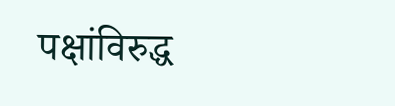पक्षांविरुद्ध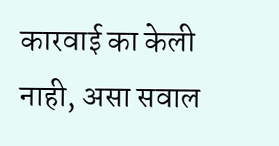कारवाई का केली नाही, असा सवाल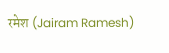रमेश (Jairam Ramesh)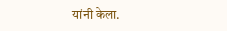यांनी केला.